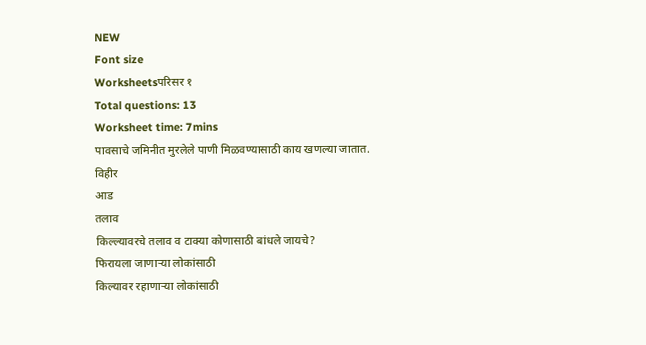NEW
Font size
Worksheetsपरिसर १
Total questions: 13
Worksheet time: 7mins
पावसाचे जमिनीत मुरलेले पाणी मिळवण्यासाठी काय खणल्या जातात.
विहीर
आड
तलाव
किल्ल्यावरचे तलाव व टाक्या कोणासाठी बांधले जायचे?
फिरायला जाणाऱ्या लोकांसाठी
किल्यावर रहाणाऱ्या लोकांसाठी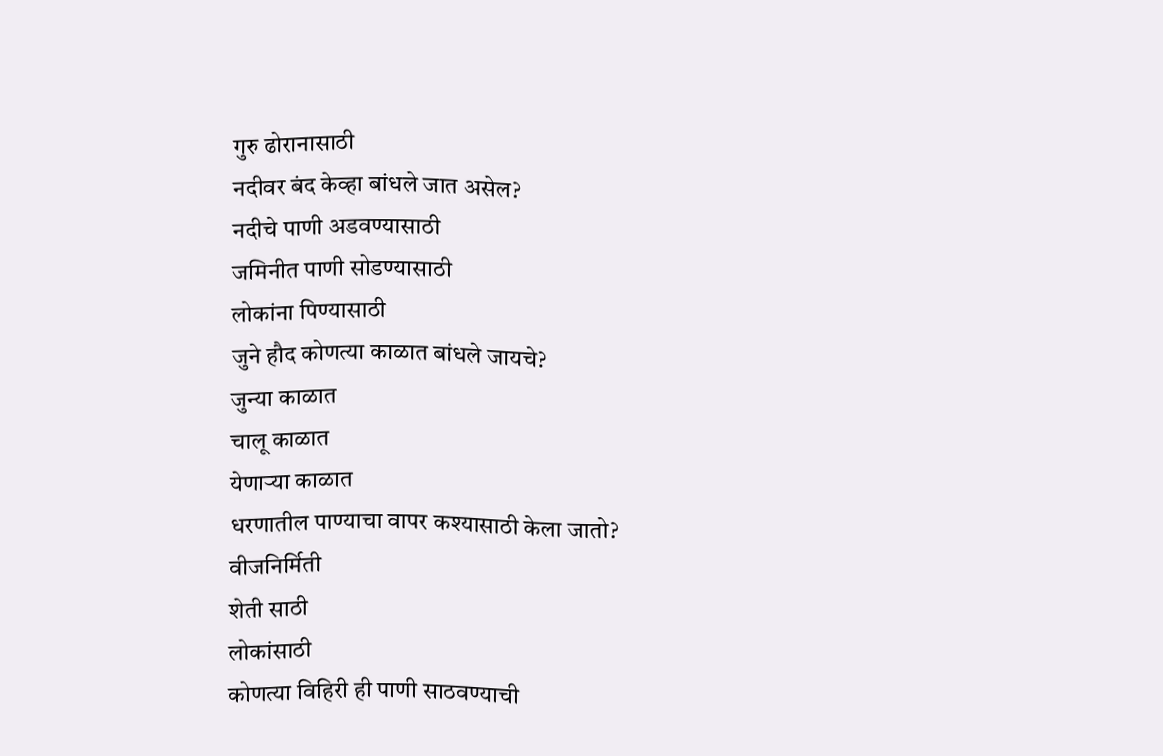गुरु ढोरानासाठी
नदीवर बंद केव्हा बांधले जात असेल?
नदीचे पाणी अडवण्यासाठी
जमिनीत पाणी सोडण्यासाठी
लोकांना पिण्यासाठी
जुने हौद कोणत्या काळात बांधले जायचे?
जुन्या काळात
चालू काळात
येणाऱ्या काळात
धरणातील पाण्याचा वापर कश्यासाठी केला जातो?
वीजनिर्मिती
शेती साठी
लोकांसाठी
कोणत्या विहिरी ही पाणी साठवण्याची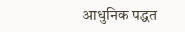आधुनिक पद्धत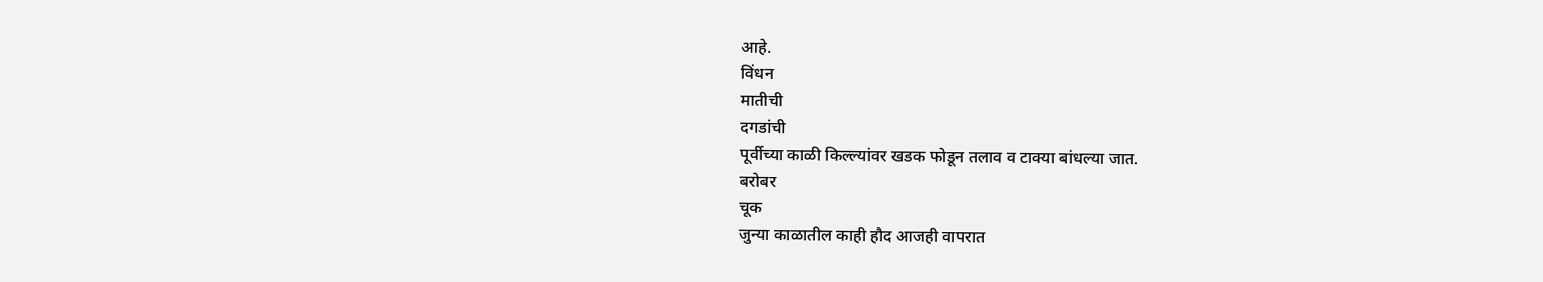आहे.
विंधन
मातीची
दगडांची
पूर्वीच्या काळी किल्ल्यांवर खडक फोडून तलाव व टाक्या बांधल्या जात.
बरोबर
चूक
जुन्या काळातील काही हौद आजही वापरात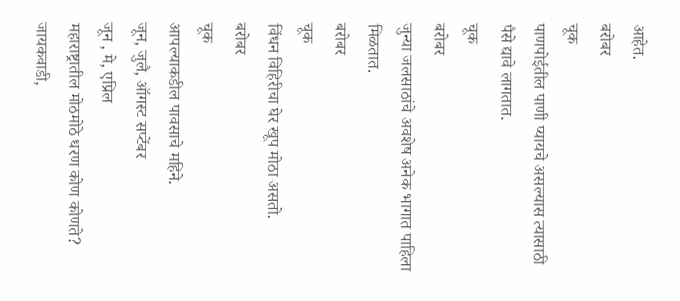आहेत.
बरोबर
चूक
पाणपोईतील पाणी प्यायचे असल्यास त्यासाठी पैसे द्यावे लागतात.
चूक
बरोबर
जुन्या जलसाठांचे अवशेष अनेक भागात पाहिला मिळतात.
बरोबर
चूक
विंधन विहिरीचा घेर खूप मोठा असतो.
बरोबर
चूक
आपल्याकडील पावसाचे महिने.
जून, जुलै, ऑगस्ट सप्टेंबर
जून , मे, एप्रिल
महाराष्ट्रातील मोठमोठे धरण कोण कोणते?
जायकवाडी,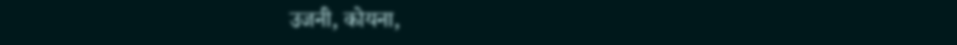उजनी, कोयना,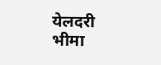येलदरी
भीमा